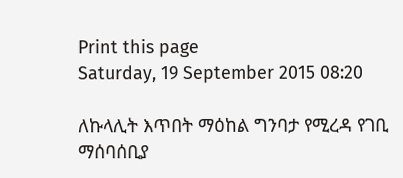Print this page
Saturday, 19 September 2015 08:20

ለኩላሊት እጥበት ማዕከል ግንባታ የሚረዳ የገቢ ማሰባሰቢያ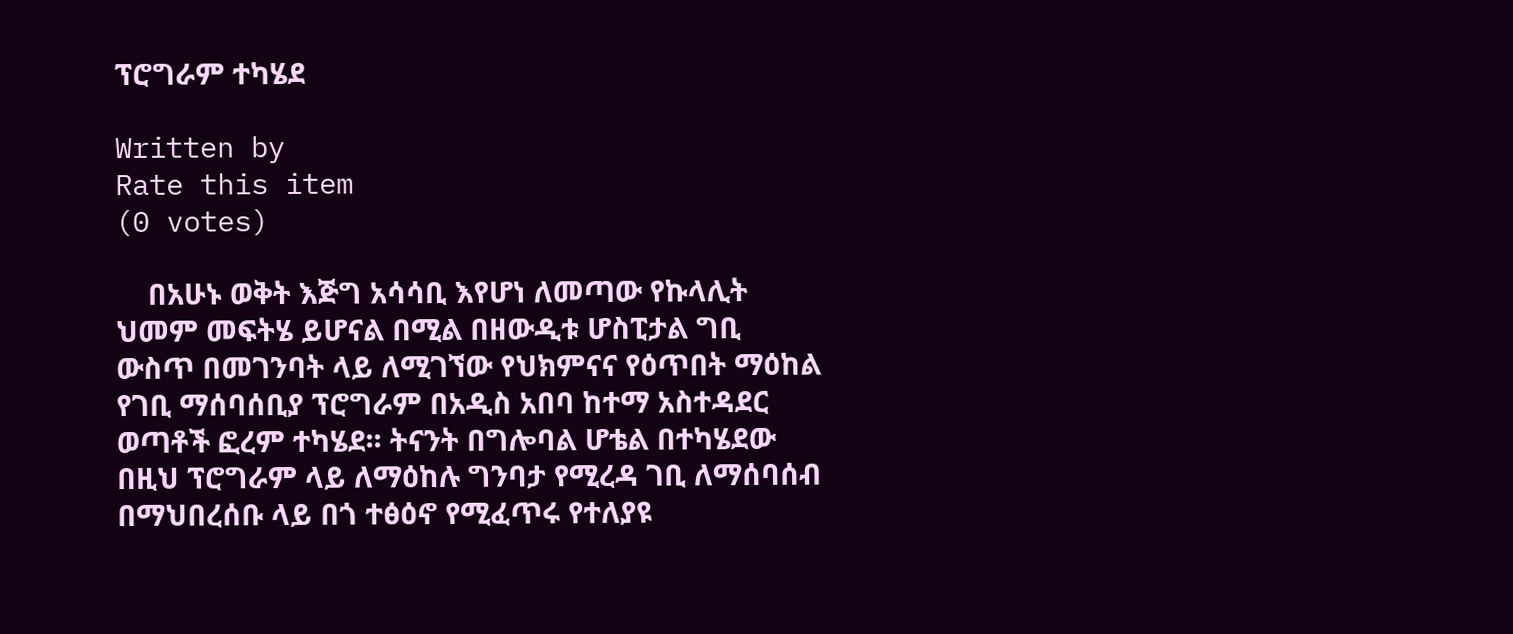ፕሮግራም ተካሄደ

Written by
Rate this item
(0 votes)

    በአሁኑ ወቅት እጅግ አሳሳቢ እየሆነ ለመጣው የኩላሊት ህመም መፍትሄ ይሆናል በሚል በዘውዲቱ ሆስፒታል ግቢ ውስጥ በመገንባት ላይ ለሚገኘው የህክምናና የዕጥበት ማዕከል የገቢ ማሰባሰቢያ ፕሮግራም በአዲስ አበባ ከተማ አስተዳደር ወጣቶች ፎረም ተካሄደ፡፡ ትናንት በግሎባል ሆቴል በተካሄደው በዚህ ፕሮግራም ላይ ለማዕከሉ ግንባታ የሚረዳ ገቢ ለማሰባሰብ በማህበረሰቡ ላይ በጎ ተፅዕኖ የሚፈጥሩ የተለያዩ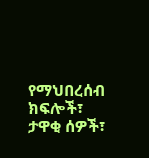የማህበረሰብ ክፍሎች፣ ታዋቂ ሰዎች፣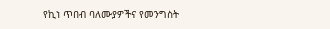የኪነ ጥበብ ባለሙያዎችና የመንግስት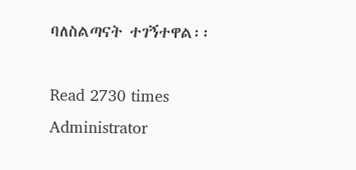ባለስልጣናት ተገኝተዋል፡፡

Read 2730 times
Administrator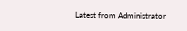Latest from Administrator